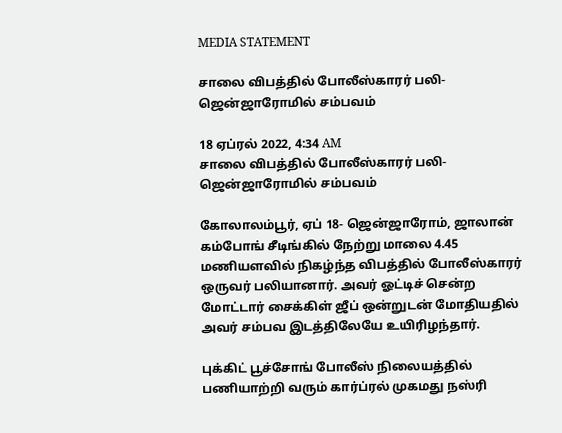MEDIA STATEMENT

சாலை விபத்தில் போலீஸ்காரர் பலி- ஜென்ஜாரோமில் சம்பவம்

18 ஏப்ரல் 2022, 4:34 AM
சாலை விபத்தில் போலீஸ்காரர் பலி- ஜென்ஜாரோமில் சம்பவம்

கோலாலம்பூர், ஏப் 18- ஜென்ஜாரோம், ஜாலான் கம்போங் சீடிங்கில் நேற்று மாலை 4.45 மணியளவில் நிகழ்ந்த விபத்தில் போலீஸ்காரர் ஒருவர் பலியானார். அவர் ஓட்டிச் சென்ற மோட்டார் சைக்கிள் ஜீப் ஒன்றுடன் மோதியதில் அவர் சம்பவ இடத்திலேயே உயிரிழந்தார்.

புக்கிட் பூச்சோங் போலீஸ் நிலையத்தில் பணியாற்றி வரும் கார்ப்ரல் முகமது நஸ்ரி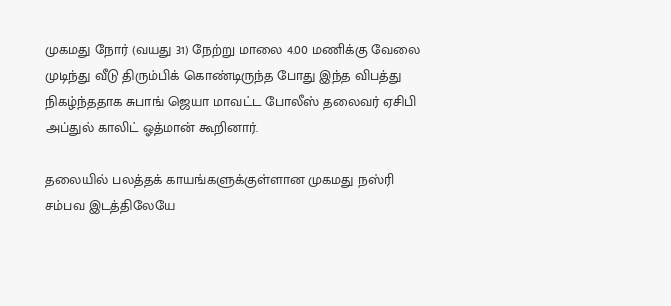முகமது நோர் (வயது 31) நேற்று மாலை 4.00 மணிக்கு வேலை முடிந்து வீடு திரும்பிக் கொண்டிருந்த போது இந்த விபத்து நிகழ்ந்ததாக சுபாங் ஜெயா மாவட்ட போலீஸ் தலைவர் ஏசிபி அப்துல் காலிட் ஓத்மான் கூறினார்.

தலையில் பலத்தக் காயங்களுக்குள்ளான முகமது நஸ்ரி சம்பவ இடத்திலேயே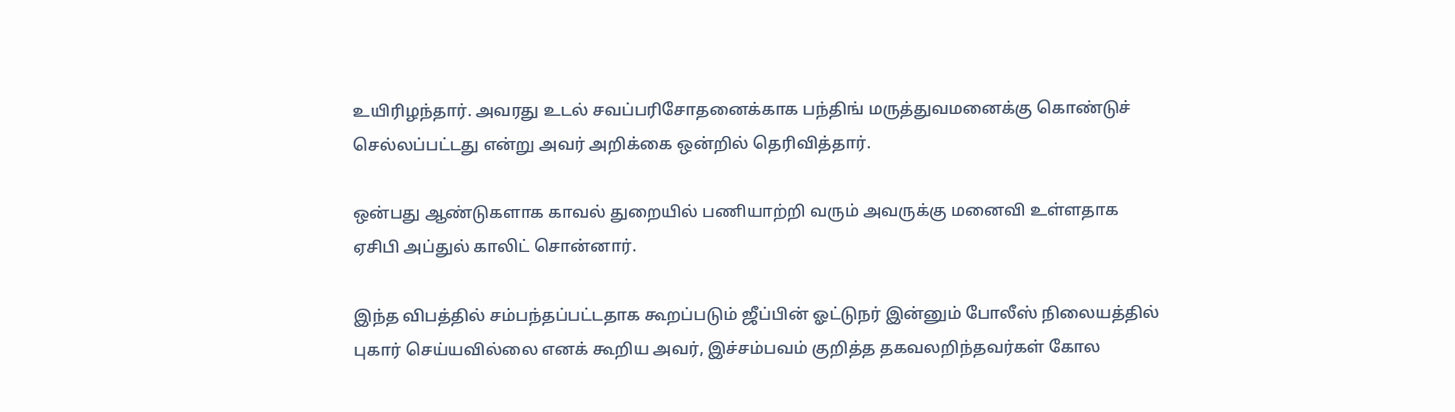உயிரிழந்தார். அவரது உடல் சவப்பரிசோதனைக்காக பந்திங் மருத்துவமனைக்கு கொண்டுச் செல்லப்பட்டது என்று அவர் அறிக்கை ஒன்றில் தெரிவித்தார்.

ஒன்பது ஆண்டுகளாக காவல் துறையில் பணியாற்றி வரும் அவருக்கு மனைவி உள்ளதாக ஏசிபி அப்துல் காலிட் சொன்னார்.

இந்த விபத்தில் சம்பந்தப்பட்டதாக கூறப்படும் ஜீப்பின் ஓட்டுநர் இன்னும் போலீஸ் நிலையத்தில் புகார் செய்யவில்லை எனக் கூறிய அவர், இச்சம்பவம் குறித்த தகவலறிந்தவர்கள் கோல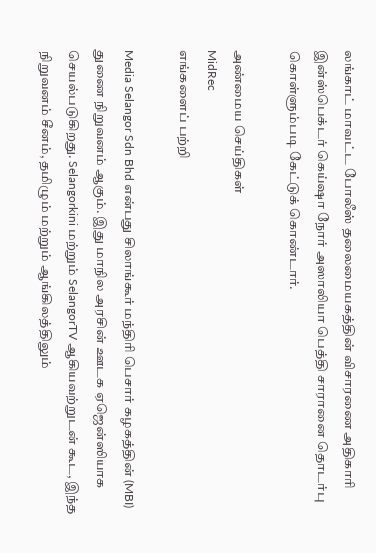லங்காட் மாவட்ட போலீஸ் தலைமையகத்தின் விசாரணை அதிகாரி இன்ஸ்பெக்டர் கெய்ஷா நோர் அஸாலியா பெத்தி சாரானை தொடர்பு கொள்ளும்படி கேட்டுக் கொண்டார்.

அண்மைய செய்திகள்
MidRec
எங்களைப் பற்றி

Media Selangor Sdn Bhd என்பது சிலாங்கூர் மந்திரி பெசார் கழகத்தின் (MBI) துணை நிறுவனம் ஆகும். இது மாநில அரசின் ஊடக ஏஜென்ஸியாக செயல்படுகிறது. Selangorkini மற்றும் SelangorTV ஆகியவற்றுடன் கூட, இந்த நிறுவனம் சீனம், தமிழும் மற்றும் ஆங்கிலத்திலும்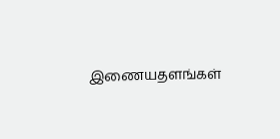இணையதளங்கள்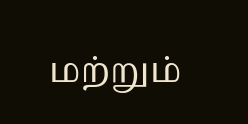மற்றும்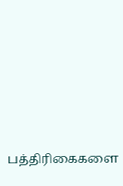பத்திரிகைகளை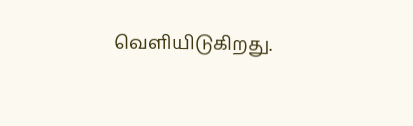வெளியிடுகிறது.